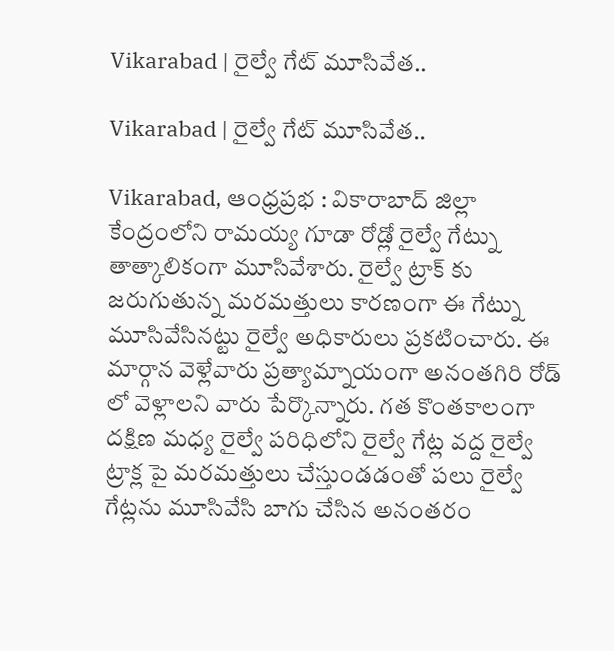Vikarabad | రైల్వే గేట్ మూసివేత..

Vikarabad | రైల్వే గేట్ మూసివేత..

Vikarabad, ఆంధ్రప్రభ : వికారాబాద్ జిల్లా కేంద్రంలోని రామయ్య గూడా రోడ్లో రైల్వే గేట్ను తాత్కాలికంగా మూసివేశారు. రైల్వే ట్రాక్ కు జరుగుతున్న మరమత్తులు కారణంగా ఈ గేట్ను మూసివేసినట్టు రైల్వే అధికారులు ప్రకటించారు. ఈ మార్గాన వెళ్లేవారు ప్రత్యామ్నాయంగా అనంతగిరి రోడ్ లో వెళ్లాలని వారు పేర్కొన్నారు. గత కొంతకాలంగా దక్షిణ మధ్య రైల్వే పరిధిలోని రైల్వే గేట్ల వద్ద రైల్వే ట్రాక్ల పై మరమత్తులు చేస్తుండడంతో పలు రైల్వే గేట్లను మూసివేసి బాగు చేసిన అనంతరం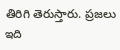తిరిగి తెరుస్తారు. ప్రజలు ఇది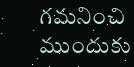గమనించి ముందుకు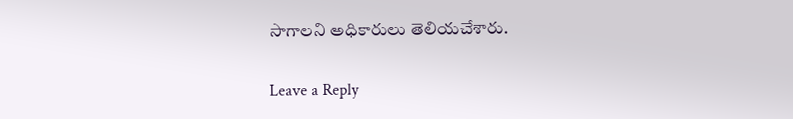సాగాలని అధికారులు తెలియచేశారు.

Leave a Reply